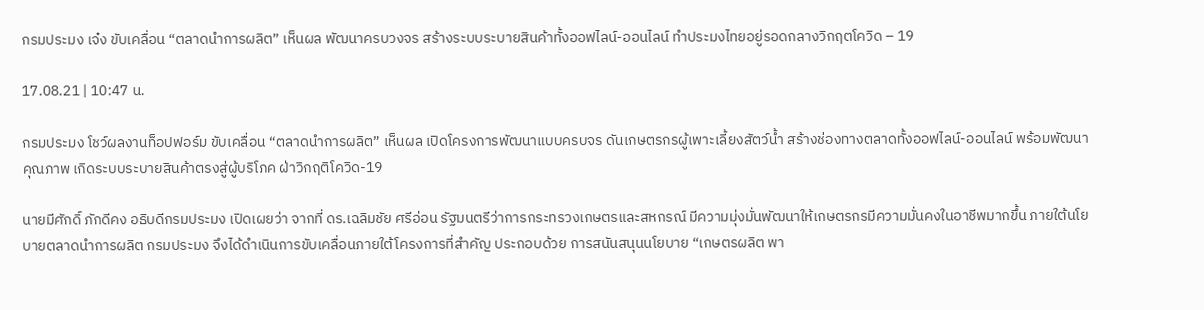กรมประมง เจ๋ง ขับเคลื่อน “ตลาดนำการผลิต” เห็นผล พัฒนาครบวงจร สร้างระบบระบายสินค้าทั้งออฟไลน์-ออนไลน์ ทำประมงไทยอยู่รอดกลางวิกฤตโควิด – 19

17.08.21 | 10:47 น.

กรมประมง โชว์ผลงานท็อปฟอร์ม ขับเคลื่อน “ตลาดนำการผลิต” เห็นผล เปิดโครงการพัฒนาแบบครบจร ดันเกษตรกรผู้เพาะเลี้ยงสัตว์น้ำ สร้างช่องทางตลาดทั้งออฟไลน์-ออนไลน์ พร้อมพัฒนาคุณภาพ เกิดระบบระบายสินค้าตรงสู่ผู้บริโภค ฝ่าวิกฤติโควิด-19

นายมีศักดิ์ ภักดีคง อธิบดีกรมประมง เปิดเผยว่า จากที่ ดร.เฉลิมชัย ศรีอ่อน รัฐมนตรีว่าการกระทรวงเกษตรและสหกรณ์ มีความมุ่งมั่นพัฒนาให้เกษตรกรมีความมั่นคงในอาชีพมากขึ้น ภายใต้นโยบายตลาดนำการผลิต กรมประมง จึงได้ดำเนินการขับเคลื่อนภายใต้โครงการที่สำคัญ ประกอบด้วย การสนันสนุนนโยบาย “เกษตรผลิต พา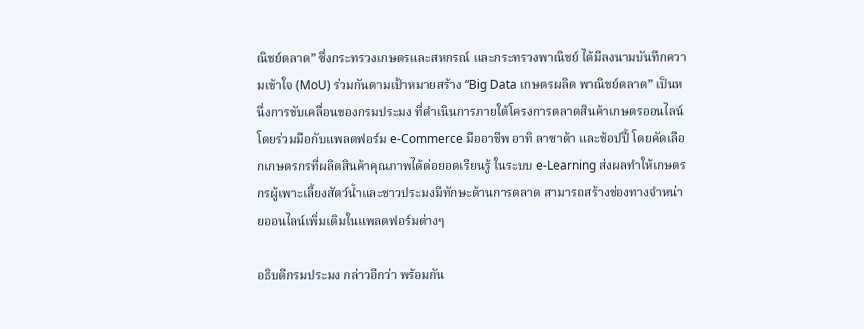ณิชย์ตลาด” ซึ่งกระทรวงเกษตรและสหกรณ์ และกระทรวงพาณิชย์ ได้มีลงนามบันทึกความเข้าใจ (MoU) ร่วมกันตามเป้าหมายสร้าง “Big Data เกษตรผลิต พาณิชย์ตลาด” เป็นหนึ่งการขับเคลื่อนของกรมประมง ที่ดำเนินการภายใต้โครงการตลาดสินค้าเกษตรออนไลน์ โดยร่วมมือกับแพลตฟอร์ม e-Commerce มืออาชีพ อาทิ ลาซาด้า และช้อปปี้ โดยคัดเลือกเกษตรกรที่ผลิตสินค้าคุณภาพได้ต่อยอดเรียนรู้ ในระบบ e-Learning ส่งผลทำให้เกษตรกรผู้เพาะเลี้ยงสัตว์น้ำและชาวประมงมีทักษะด้านการตลาด สามารถสร้างช่องทางจำหน่ายออนไลน์เพิ่มเติมในแพลตฟอร์มต่างๆ

อธิบดีกรมประมง กล่าวอีกว่า พร้อมกัน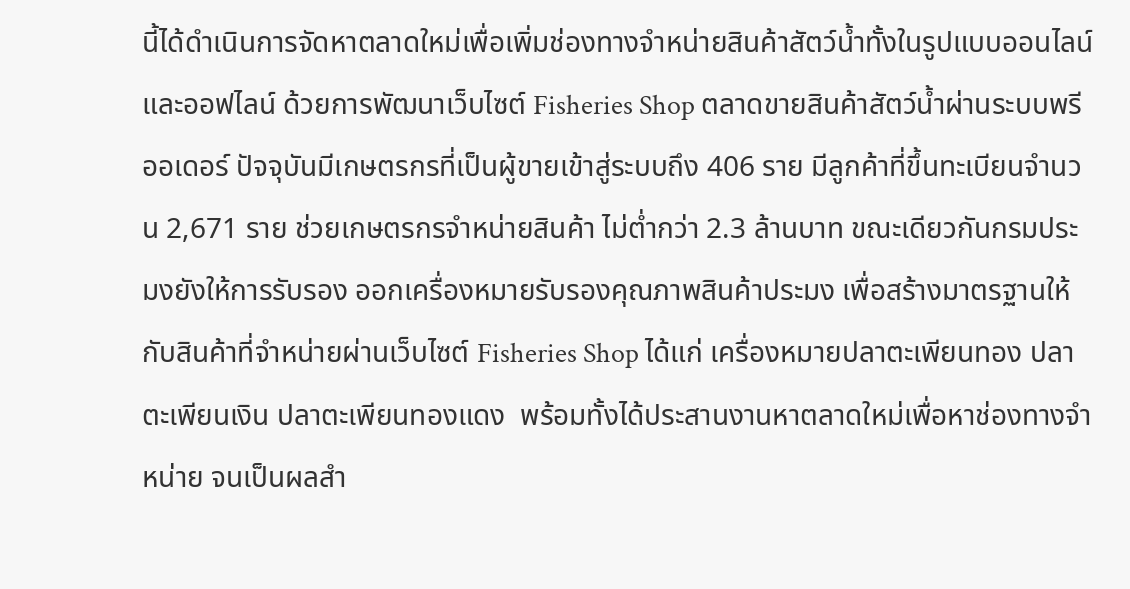นี้ได้ดำเนินการจัดหาตลาดใหม่เพื่อเพิ่มช่องทางจำหน่ายสินค้าสัตว์น้ำทั้งในรูปแบบออนไลน์และออฟไลน์ ด้วยการพัฒนาเว็บไซต์ Fisheries Shop ตลาดขายสินค้าสัตว์น้ำผ่านระบบพรีออเดอร์ ปัจจุบันมีเกษตรกรที่เป็นผู้ขายเข้าสู่ระบบถึง 406 ราย มีลูกค้าที่ขึ้นทะเบียนจำนวน 2,671 ราย ช่วยเกษตรกรจำหน่ายสินค้า ไม่ต่ำกว่า 2.3 ล้านบาท ขณะเดียวกันกรมประมงยังให้การรับรอง ออกเครื่องหมายรับรองคุณภาพสินค้าประมง เพื่อสร้างมาตรฐานให้กับสินค้าที่จำหน่ายผ่านเว็บไซต์ Fisheries Shop ได้แก่ เครื่องหมายปลาตะเพียนทอง ปลาตะเพียนเงิน ปลาตะเพียนทองแดง  พร้อมทั้งได้ประสานงานหาตลาดใหม่เพื่อหาช่องทางจำหน่าย จนเป็นผลสำ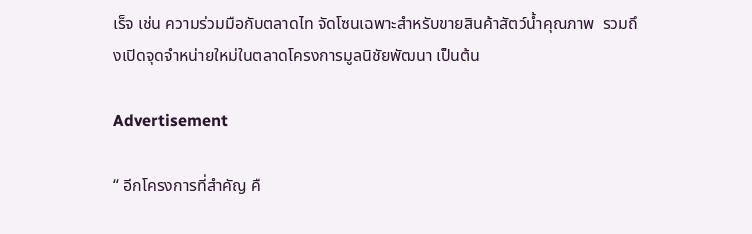เร็จ เช่น ความร่วมมือกับตลาดไท จัดโซนเฉพาะสำหรับขายสินค้าสัตว์น้ำคุณภาพ  รวมถึงเปิดจุดจำหน่ายใหม่ในตลาดโครงการมูลนิชัยพัฒนา เป็นต้น

Advertisement

“ อีกโครงการที่สำคัญ คื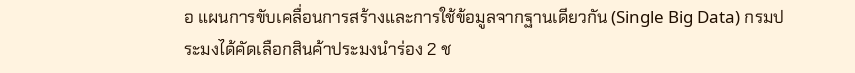อ แผนการขับเคลื่อนการสร้างและการใช้ข้อมูลจากฐานเดียวกัน (Single Big Data) กรมประมงได้คัดเลือกสินค้าประมงนำร่อง 2 ช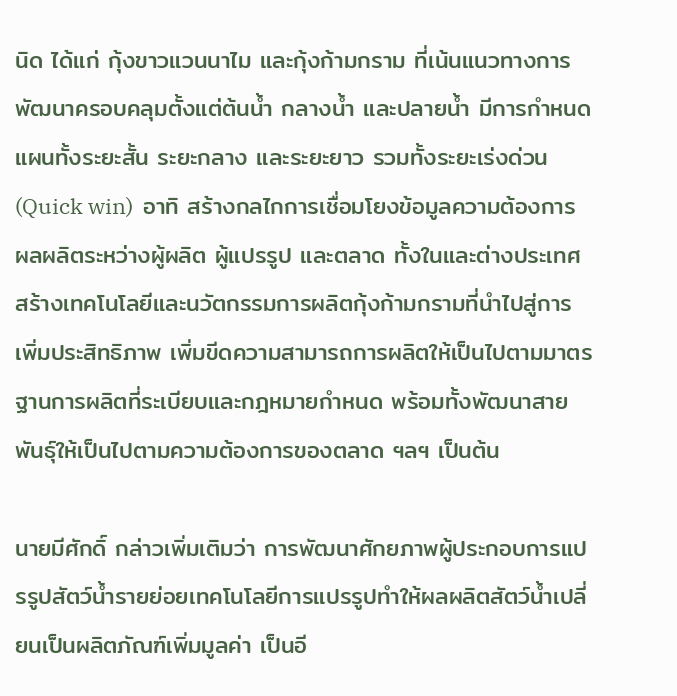นิด ได้แก่ กุ้งขาวแวนนาไม และกุ้งก้ามกราม ที่เน้นแนวทางการพัฒนาครอบคลุมตั้งแต่ต้นน้ำ กลางน้ำ และปลายน้ำ มีการกำหนดแผนทั้งระยะสั้น ระยะกลาง และระยะยาว รวมทั้งระยะเร่งด่วน (Quick win)  อาทิ สร้างกลไกการเชื่อมโยงข้อมูลความต้องการผลผลิตระหว่างผู้ผลิต ผู้แปรรูป และตลาด ทั้งในและต่างประเทศ สร้างเทคโนโลยีและนวัตกรรมการผลิตกุ้งก้ามกรามที่นำไปสู่การเพิ่มประสิทธิภาพ เพิ่มขีดความสามารถการผลิตให้เป็นไปตามมาตรฐานการผลิตที่ระเบียบและกฎหมายกำหนด พร้อมทั้งพัฒนาสายพันธุ์ให้เป็นไปตามความต้องการของตลาด ฯลฯ เป็นต้น

นายมีศักดิ์ กล่าวเพิ่มเติมว่า การพัฒนาศักยภาพผู้ประกอบการแปรรูปสัตว์น้ำรายย่อยเทคโนโลยีการแปรรูปทำให้ผลผลิตสัตว์น้ำเปลี่ยนเป็นผลิตภัณฑ์เพิ่มมูลค่า เป็นอี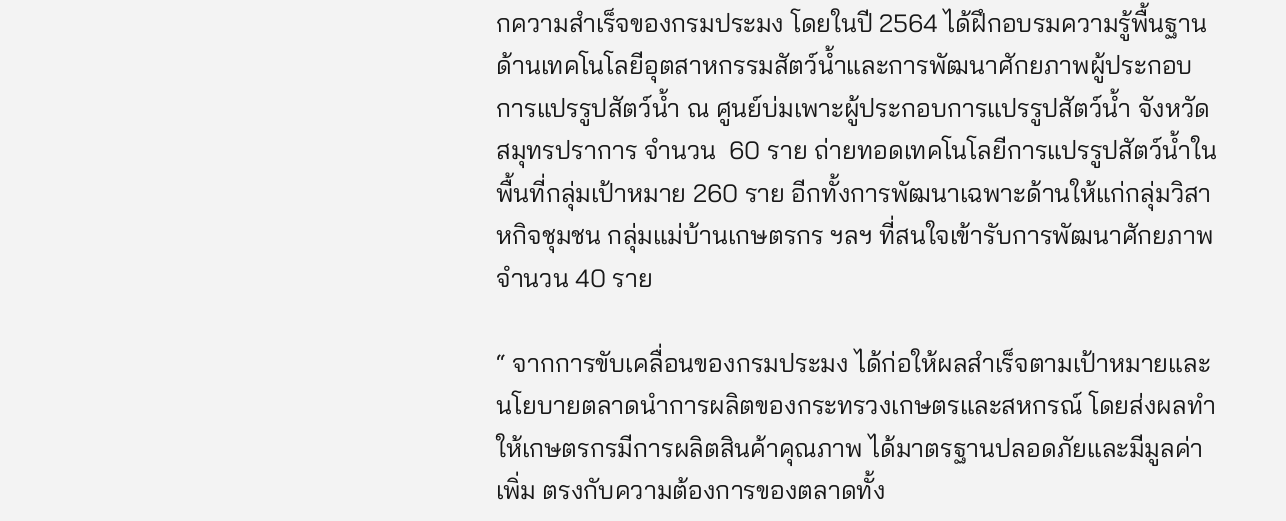กความสำเร็จของกรมประมง โดยในปี 2564 ได้ฝึกอบรมความรู้พื้นฐานด้านเทคโนโลยีอุตสาหกรรมสัตว์น้ำและการพัฒนาศักยภาพผู้ประกอบการแปรรูปสัตว์น้ำ ณ ศูนย์บ่มเพาะผู้ประกอบการแปรรูปสัตว์น้ำ จังหวัดสมุทรปราการ จำนวน  60 ราย ถ่ายทอดเทคโนโลยีการแปรรูปสัตว์น้ำในพื้นที่กลุ่มเป้าหมาย 260 ราย อีกทั้งการพัฒนาเฉพาะด้านให้แก่กลุ่มวิสาหกิจชุมชน กลุ่มแม่บ้านเกษตรกร ฯลฯ ที่สนใจเข้ารับการพัฒนาศักยภาพจำนวน 40 ราย

“ จากการขับเคลื่อนของกรมประมง ได้ก่อให้ผลสำเร็จตามเป้าหมายและนโยบายตลาดนำการผลิตของกระทรวงเกษตรและสหกรณ์ โดยส่งผลทำให้เกษตรกรมีการผลิตสินค้าคุณภาพ ได้มาตรฐานปลอดภัยและมีมูลค่าเพิ่ม ตรงกับความต้องการของตลาดทั้ง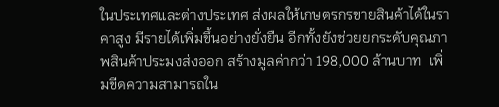ในประเทศและต่างประเทศ ส่งผลให้เกษตรกรขายสินค้าได้ในราคาสูง มีรายได้เพิ่มขึ้นอย่างยั่งยืน อีกทั้งยังช่วยยกระดับคุณภาพสินค้าประมงส่งออก สร้างมูลค่ากว่า 198,000 ล้านบาท  เพิ่มขีดความสามารถใน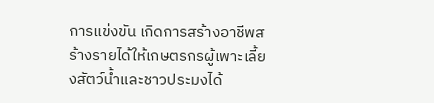การแข่งขัน เกิดการสร้างอาชีพสร้างรายได้ให้เกษตรกรผู้เพาะเลี้ยงสัตว์น้ำและชาวประมงได้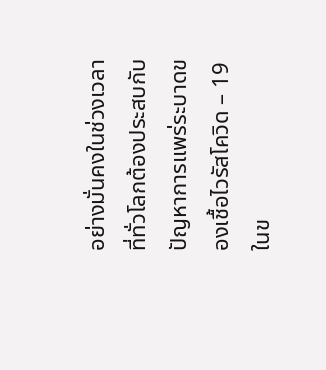อย่างมั่นคงในช่วงเวลาที่ทั่วโลกต้องประสบกับปัญหาการแพร่ระบาดของเชื้อไวรัสโควิด – 19 ในข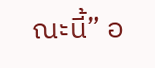ณะนี้” อ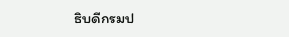ธิบดีกรมป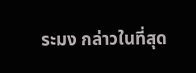ระมง กล่าวในที่สุด